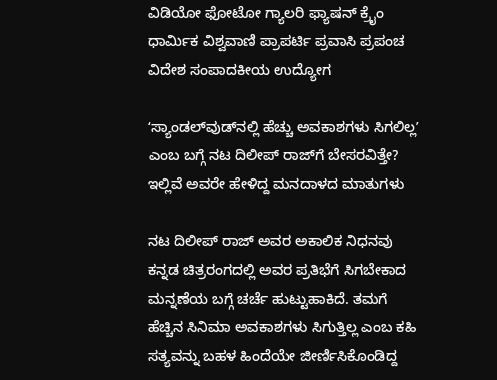ವಿಡಿಯೋ ಫೋಟೋ ಗ್ಯಾಲರಿ ಫ್ಯಾಷನ್ ಕ್ರೈಂ ಧಾರ್ಮಿಕ ವಿಶ್ವವಾಣಿ ಪ್ರಾಪರ್ಟಿ ಪ್ರವಾಸಿ ಪ್ರಪಂಚ ವಿದೇಶ ಸಂಪಾದಕೀಯ ಉದ್ಯೋಗ

ʻಸ್ಯಾಂಡಲ್‌ವುಡ್‌ನಲ್ಲಿ ಹೆಚ್ಚು ಅವಕಾಶಗಳು ಸಿಗಲಿಲ್ಲʼ ಎಂಬ ಬಗ್ಗೆ ನಟ ದಿಲೀಪ್‌ ರಾಜ್‌ಗೆ ಬೇಸರವಿತ್ತೇ? ಇಲ್ಲಿವೆ ಅವರೇ ಹೇಳಿದ್ದ ಮನದಾಳದ ಮಾತುಗಳು

ನಟ ದಿಲೀಪ್ ರಾಜ್ ಅವರ ಅಕಾಲಿಕ ನಿಧನವು ಕನ್ನಡ ಚಿತ್ರರಂಗದಲ್ಲಿ ಅವರ ಪ್ರತಿಭೆಗೆ ಸಿಗಬೇಕಾದ ಮನ್ನಣೆಯ ಬಗ್ಗೆ ಚರ್ಚೆ ಹುಟ್ಟುಹಾಕಿದೆ. ತಮಗೆ ಹೆಚ್ಚಿನ ಸಿನಿಮಾ ಅವಕಾಶಗಳು ಸಿಗುತ್ತಿಲ್ಲ ಎಂಬ ಕಹಿ ಸತ್ಯವನ್ನು ಬಹಳ ಹಿಂದೆಯೇ ಜೀರ್ಣಿಸಿಕೊಂಡಿದ್ದ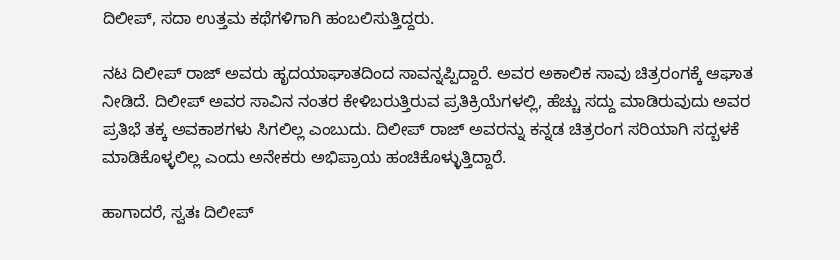ದಿಲೀಪ್, ಸದಾ ಉತ್ತಮ ಕಥೆಗಳಿಗಾಗಿ ಹಂಬಲಿಸುತ್ತಿದ್ದರು.

ನಟ ದಿಲೀಪ್‌ ರಾಜ್‌ ಅವರು ಹೃದಯಾಘಾತದಿಂದ ಸಾವನ್ನಪ್ಪಿದ್ದಾರೆ. ಅವರ ಅಕಾಲಿಕ ಸಾವು ಚಿತ್ರರಂಗಕ್ಕೆ ಆಘಾತ ನೀಡಿದೆ. ದಿಲೀಪ್‌ ಅವರ ಸಾವಿನ ನಂತರ ಕೇಳಿಬರುತ್ತಿರುವ ಪ್ರತಿಕ್ರಿಯೆಗಳಲ್ಲಿ, ಹೆಚ್ಚು ಸದ್ದು ಮಾಡಿರುವುದು ಅವರ ಪ್ರತಿಭೆ ತಕ್ಕ ಅವಕಾಶಗಳು ಸಿಗಲಿಲ್ಲ ಎಂಬುದು. ದಿಲೀಪ್‌ ರಾಜ್‌ ಅವರನ್ನು ಕನ್ನಡ ಚಿತ್ರರಂಗ ಸರಿಯಾಗಿ ಸದ್ಬಳಕೆ ಮಾಡಿಕೊಳ್ಳಲಿಲ್ಲ ಎಂದು ಅನೇಕರು ಅಭಿಪ್ರಾಯ ಹಂಚಿಕೊಳ್ಳುತ್ತಿದ್ದಾರೆ.

ಹಾಗಾದರೆ, ಸ್ವತಃ ದಿಲೀಪ್‌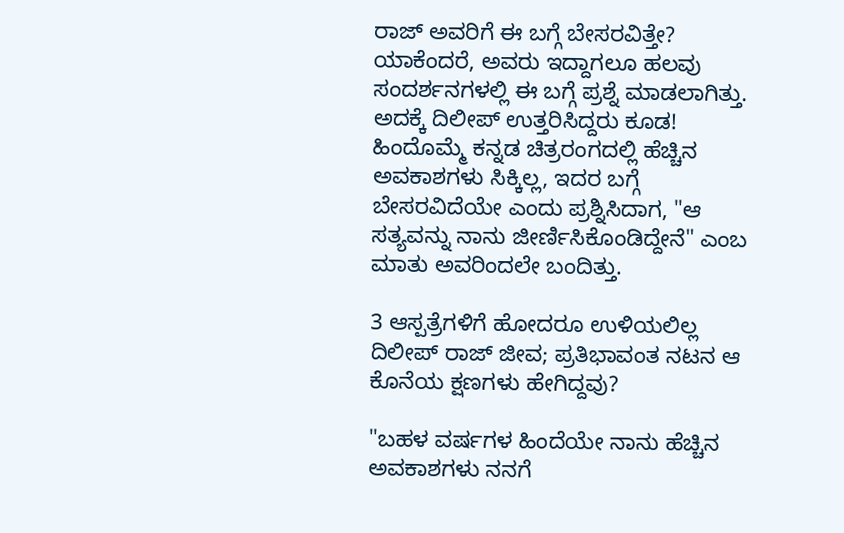ರಾಜ್‌ ಅವರಿಗೆ ಈ ಬಗ್ಗೆ ಬೇಸರವಿತ್ತೇ? ಯಾಕೆಂದರೆ, ಅವರು ಇದ್ದಾಗಲೂ ಹಲವು ಸಂದರ್ಶನಗಳಲ್ಲಿ ಈ ಬಗ್ಗೆ ಪ್ರಶ್ನೆ ಮಾಡಲಾಗಿತ್ತು. ಅದಕ್ಕೆ ದಿಲೀಪ್‌ ಉತ್ತರಿಸಿದ್ದರು ಕೂಡ! ಹಿಂದೊಮ್ಮೆ ಕನ್ನಡ ಚಿತ್ರರಂಗದಲ್ಲಿ ಹೆಚ್ಚಿನ ಅವಕಾಶಗಳು ಸಿಕ್ಕಿಲ್ಲ, ಇದರ ಬಗ್ಗೆ ಬೇಸರವಿದೆಯೇ ಎಂದು ಪ್ರಶ್ನಿಸಿದಾಗ, "ಆ ಸತ್ಯವನ್ನು ನಾನು ಜೀರ್ಣಿಸಿಕೊಂಡಿದ್ದೇನೆ" ಎಂಬ ಮಾತು ಅವರಿಂದಲೇ ಬಂದಿತ್ತು.

3 ಆಸ್ಪತ್ರೆಗಳಿಗೆ ಹೋದರೂ ಉಳಿಯಲಿಲ್ಲ ದಿಲೀಪ್‌ ರಾಜ್‌ ಜೀವ; ಪ್ರತಿಭಾವಂತ ನಟನ ಆ ಕೊನೆಯ ಕ್ಷಣಗಳು ಹೇಗಿದ್ದವು?

"ಬಹಳ ವರ್ಷಗಳ ಹಿಂದೆಯೇ ನಾನು ಹೆಚ್ಚಿನ ಅವಕಾಶಗಳು ನನಗೆ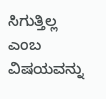ಸಿಗುತ್ತಿಲ್ಲ ಎಂಬ ವಿಷಯವನ್ನು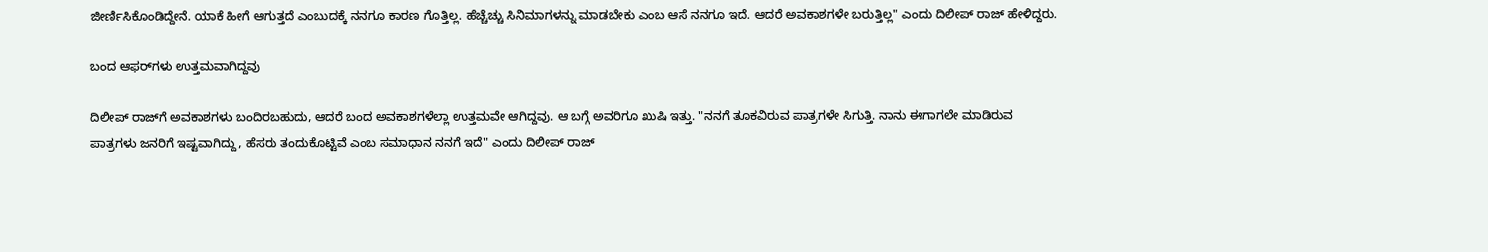ಜೀರ್ಣಿಸಿಕೊಂಡಿದ್ದೇನೆ. ಯಾಕೆ ಹೀಗೆ ಆಗುತ್ತದೆ ಎಂಬುದಕ್ಕೆ ನನಗೂ ಕಾರಣ ಗೊತ್ತಿಲ್ಲ. ಹೆಚ್ಚೆಚ್ಚು ಸಿನಿಮಾಗಳನ್ನು ಮಾಡಬೇಕು ಎಂಬ ಆಸೆ ನನಗೂ ಇದೆ. ಆದರೆ ಅವಕಾಶಗಳೇ ಬರುತ್ತಿಲ್ಲ" ಎಂದು ದಿಲೀಪ್‌ ರಾಜ್‌ ಹೇಳಿದ್ದರು.

ಬಂದ ಆಫರ್‌ಗಳು ಉತ್ತಮವಾಗಿದ್ದವು

ದಿಲೀಪ್‌ ರಾಜ್‌ಗೆ ಅವಕಾಶಗಳು ಬಂದಿರಬಹುದು, ಆದರೆ ಬಂದ ಅವಕಾಶಗಳೆಲ್ಲಾ ಉತ್ತಮವೇ ಆಗಿದ್ದವು. ಆ ಬಗ್ಗೆ ಅವರಿಗೂ ಖುಷಿ ಇತ್ತು. "ನನಗೆ ತೂಕವಿರುವ ಪಾತ್ರಗಳೇ ಸಿಗುತ್ತಿ. ನಾನು ಈಗಾಗಲೇ ಮಾಡಿರುವ ಪಾತ್ರಗಳು ಜನರಿಗೆ ಇಷ್ಟವಾಗಿದ್ದು, ಹೆಸರು ತಂದುಕೊಟ್ಟಿವೆ ಎಂಬ ಸಮಾಧಾನ ನನಗೆ ಇದೆ" ಎಂದು ದಿಲೀಪ್‌ ರಾಜ್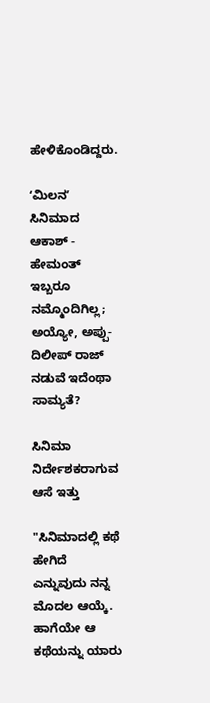ಹೇಳಿಕೊಂಡಿದ್ದರು.

ʻಮಿಲನʼ ಸಿನಿಮಾದ ಆಕಾಶ್‌ - ಹೇಮಂತ್‌ ಇಬ್ಬರೂ ನಮ್ಮೊಂದಿಗಿಲ್ಲ; ಅಯ್ಯೋ, ಅಪ್ಪು- ದಿಲೀಪ್‌ ರಾಜ್‌ ನಡುವೆ ಇದೆಂಥಾ ಸಾಮ್ಯತೆ?

ಸಿನಿಮಾ ನಿರ್ದೇಶಕರಾಗುವ ಆಸೆ ಇತ್ತು

"ಸಿನಿಮಾದಲ್ಲಿ ಕಥೆ ಹೇಗಿದೆ ಎನ್ನುವುದು ನನ್ನ ಮೊದಲ ಆಯ್ಕೆ. ಹಾಗೆಯೇ ಆ ಕಥೆಯನ್ನು ಯಾರು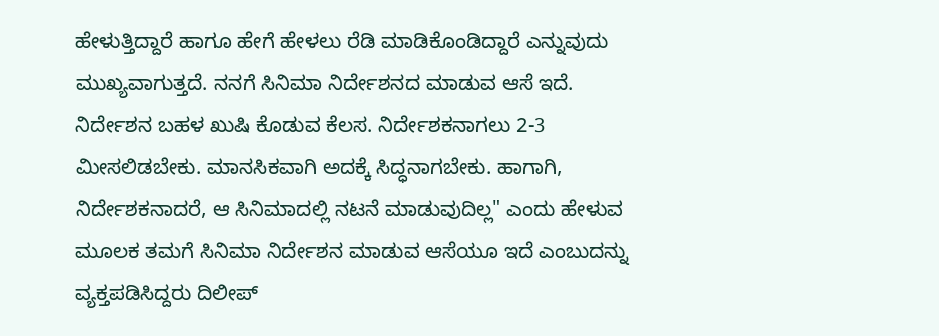ಹೇಳುತ್ತಿದ್ದಾರೆ ಹಾಗೂ ಹೇಗೆ ಹೇಳಲು ರೆಡಿ ಮಾಡಿಕೊಂಡಿದ್ದಾರೆ ಎನ್ನುವುದು ಮುಖ್ಯವಾಗುತ್ತದೆ. ನನಗೆ ಸಿನಿಮಾ ನಿರ್ದೇಶನದ ಮಾಡುವ ಆಸೆ ಇದೆ. ನಿರ್ದೇಶನ ಬಹಳ ಖುಷಿ ಕೊಡುವ ಕೆಲಸ. ನಿರ್ದೇಶಕನಾಗಲು 2-3 ಮೀಸಲಿಡಬೇಕು. ಮಾನಸಿಕವಾಗಿ ಅದಕ್ಕೆ ಸಿದ್ಧನಾಗಬೇಕು. ಹಾಗಾಗಿ, ನಿರ್ದೇಶಕನಾದರೆ, ಆ ಸಿನಿಮಾದಲ್ಲಿ ನಟನೆ ಮಾಡುವುದಿಲ್ಲ" ಎಂದು ಹೇಳುವ ಮೂಲಕ ತಮಗೆ ಸಿನಿಮಾ ನಿರ್ದೇಶನ ಮಾಡುವ ಆಸೆಯೂ ಇದೆ ಎಂಬುದನ್ನು ವ್ಯಕ್ತಪಡಿಸಿದ್ದರು‌ ದಿಲೀಪ್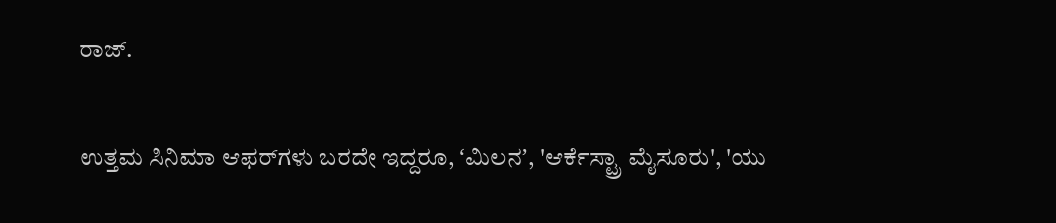ರಾಜ್.

ಉತ್ತಮ ಸಿನಿಮಾ ಆಫರ್‌ಗಳು ಬರದೇ ಇದ್ದರೂ, ʻಮಿಲನʼ, 'ಆರ್ಕೆಸ್ಟ್ರಾ ಮೈಸೂರು', 'ಯು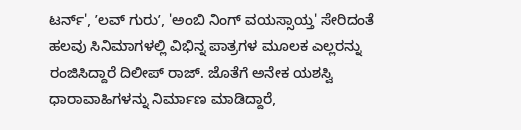ಟರ್ನ್‌', ʼಲವ್‌ ಗುರುʼ, 'ಅಂಬಿ ನಿಂಗ್ ವಯಸ್ಸಾಯ್ತ' ಸೇರಿದಂತೆ ಹಲವು ಸಿನಿಮಾಗಳಲ್ಲಿ ವಿಭಿನ್ನ ಪಾತ್ರಗಳ ಮೂಲಕ ಎಲ್ಲರನ್ನು ರಂಜಿಸಿದ್ದಾರೆ ದಿಲೀಪ್ ರಾಜ್. ಜೊತೆಗೆ ಅನೇಕ ಯಶಸ್ವಿ ಧಾರಾವಾಹಿಗಳನ್ನು ನಿರ್ಮಾಣ ಮಾಡಿದ್ದಾರೆ,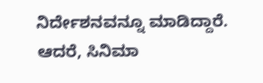ನಿರ್ದೇಶನವನ್ನೂ ಮಾಡಿದ್ದಾರೆ. ಆದರೆ, ಸಿನಿಮಾ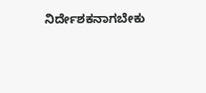ನಿರ್ದೇಶಕನಾಗಬೇಕು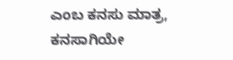ಎಂಬ ಕನಸು ಮಾತ್ರ, ಕನಸಾಗಿಯೇ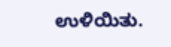ಉಳಿಯಿತು.